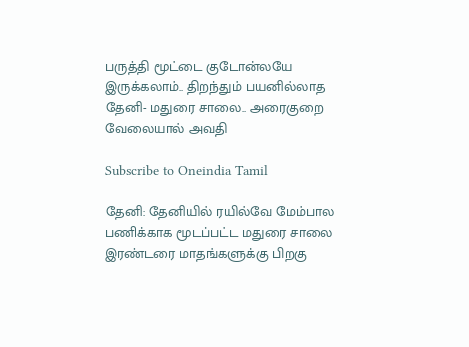பருத்தி மூட்டை குடோன்லயே இருக்கலாம்.. திறந்தும் பயனில்லாத தேனி- மதுரை சாலை.. அரைகுறை வேலையால் அவதி

Subscribe to Oneindia Tamil

தேனி: தேனியில் ரயில்வே மேம்பால பணிக்காக மூடப்பட்ட மதுரை சாலை இரண்டரை மாதங்களுக்கு பிறகு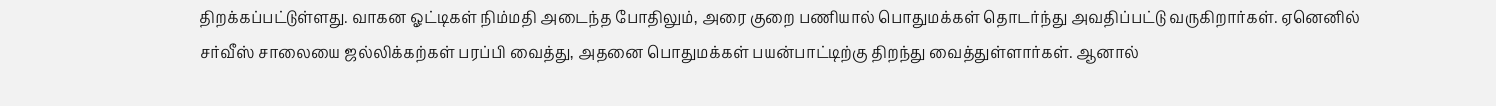திறக்கப்பட்டுள்ளது. வாகன ஓட்டிகள் நிம்மதி அடைந்த போதிலும், அரை குறை பணியால் பொதுமக்கள் தொடர்ந்து அவதிப்பட்டு வருகிறார்கள். ஏனெனில் சர்வீஸ் சாலையை ஜல்லிக்கற்கள் பரப்பி வைத்து, அதனை பொதுமக்கள் பயன்பாட்டிற்கு திறந்து வைத்துள்ளார்கள். ஆனால்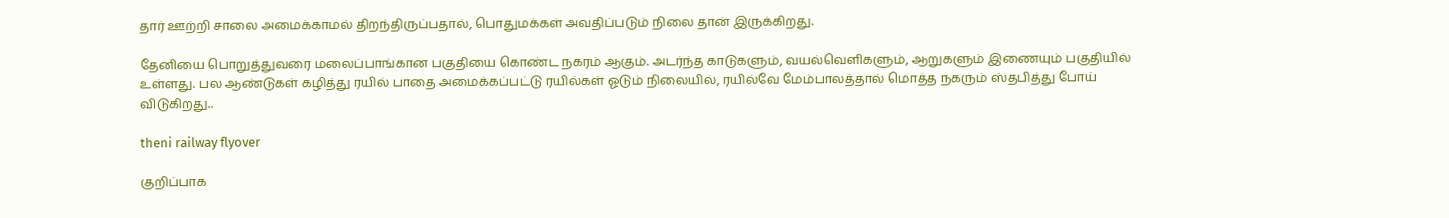தார் ஊற்றி சாலை அமைக்காமல் திறந்திருப்பதால், பொதுமக்கள் அவதிப்படும் நிலை தான் இருக்கிறது.

தேனியை பொறுத்துவரை மலைப்பாங்கான பகுதியை கொண்ட நகரம் ஆகும். அடர்ந்த காடுகளும், வயல்வெளிகளும், ஆறுகளும் இணையும் பகுதியில் உள்ளது. பல ஆண்டுகள் கழித்து ரயில் பாதை அமைக்கப்பட்டு ரயில்கள் ஓடும் நிலையில், ரயில்வே மேம்பாலத்தால் மொத்த நகரும் ஸ்தபித்து போய் விடுகிறது..

theni railway flyover

குறிப்பாக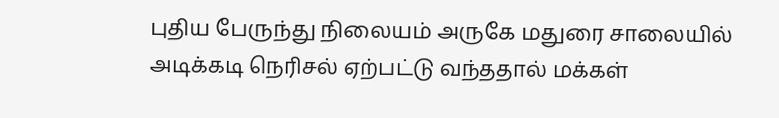புதிய பேருந்து நிலையம் அருகே மதுரை சாலையில் அடிக்கடி நெரிசல் ஏற்பட்டு வந்ததால் மக்கள்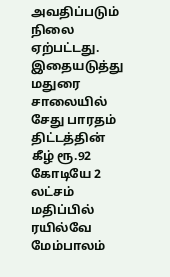அவதிப்படும் நிலை ஏற்பட்டது. இதையடுத்து மதுரை சாலையில் சேது பாரதம் திட்டத்தின் கீழ் ரூ.92 கோடியே 2 லட்சம் மதிப்பில் ரயில்வே மேம்பாலம்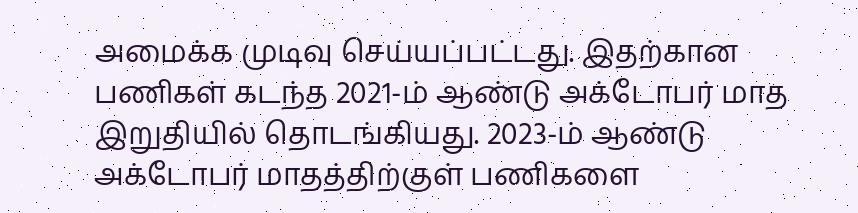அமைக்க முடிவு செய்யப்பட்டது. இதற்கான பணிகள் கடந்த 2021-ம் ஆண்டு அக்டோபர் மாத இறுதியில் தொடங்கியது. 2023-ம் ஆண்டு அக்டோபர் மாதத்திற்குள் பணிகளை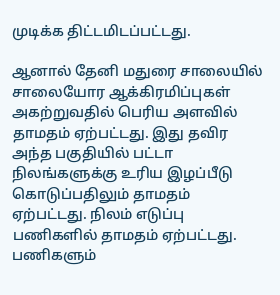முடிக்க திட்டமிடப்பட்டது.

ஆனால் தேனி மதுரை சாலையில் சாலையோர ஆக்கிரமிப்புகள் அகற்றுவதில் பெரிய அளவில் தாமதம் ஏற்பட்டது. இது தவிர அந்த பகுதியில் பட்டா நிலங்களுக்கு உரிய இழப்பீடு கொடுப்பதிலும் தாமதம் ஏற்பட்டது. நிலம் எடுப்பு பணிகளில் தாமதம் ஏற்பட்டது. பணிகளும்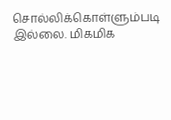சொல்லிக்கொள்ளும்படி இல்லை. மிகமிக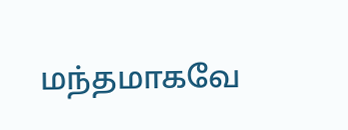மந்தமாகவே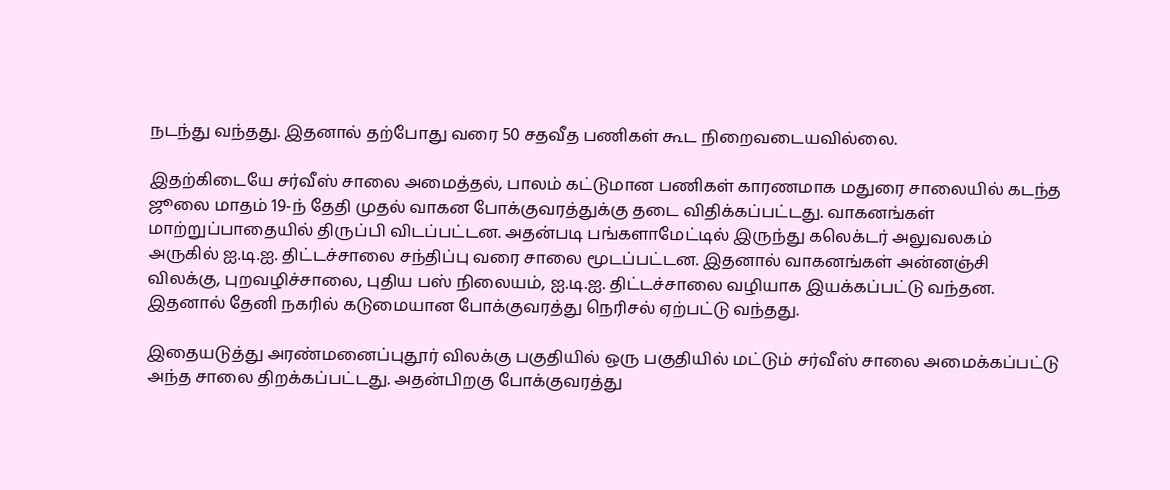நடந்து வந்தது. இதனால் தற்போது வரை 50 சதவீத பணிகள் கூட நிறைவடையவில்லை.

இதற்கிடையே சர்வீஸ் சாலை அமைத்தல், பாலம் கட்டுமான பணிகள் காரணமாக மதுரை சாலையில் கடந்த ஜூலை மாதம் 19-ந் தேதி முதல் வாகன போக்குவரத்துக்கு தடை விதிக்கப்பட்டது. வாகனங்கள் மாற்றுப்பாதையில் திருப்பி விடப்பட்டன. அதன்படி பங்களாமேட்டில் இருந்து கலெக்டர் அலுவலகம் அருகில் ஐ.டி.ஐ. திட்டச்சாலை சந்திப்பு வரை சாலை மூடப்பட்டன. இதனால் வாகனங்கள் அன்னஞ்சி விலக்கு, புறவழிச்சாலை, புதிய பஸ் நிலையம், ஐ.டி.ஐ. திட்டச்சாலை வழியாக இயக்கப்பட்டு வந்தன. இதனால் தேனி நகரில் கடுமையான போக்குவரத்து நெரிசல் ஏற்பட்டு வந்தது.

இதையடுத்து அரண்மனைப்புதூர் விலக்கு பகுதியில் ஒரு பகுதியில் மட்டும் சர்வீஸ் சாலை அமைக்கப்பட்டு அந்த சாலை திறக்கப்பட்டது. அதன்பிறகு போக்குவரத்து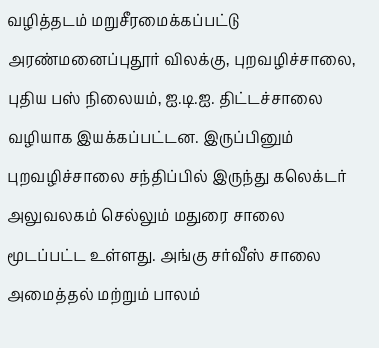வழித்தடம் மறுசீரமைக்கப்பட்டு அரண்மனைப்புதூர் விலக்கு, புறவழிச்சாலை, புதிய பஸ் நிலையம், ஐ.டி.ஐ. திட்டச்சாலை வழியாக இயக்கப்பட்டன. இருப்பினும் புறவழிச்சாலை சந்திப்பில் இருந்து கலெக்டர் அலுவலகம் செல்லும் மதுரை சாலை மூடப்பட்ட உள்ளது. அங்கு சர்வீஸ் சாலை அமைத்தல் மற்றும் பாலம்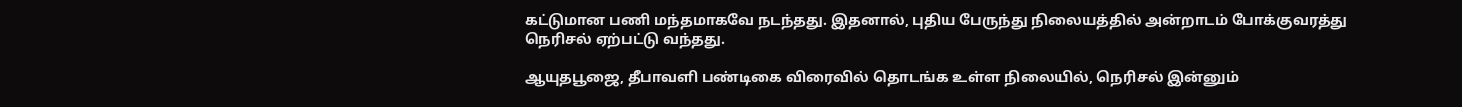கட்டுமான பணி மந்தமாகவே நடந்தது. இதனால், புதிய பேருந்து நிலையத்தில் அன்றாடம் போக்குவரத்து நெரிசல் ஏற்பட்டு வந்தது.

ஆயுதபூஜை, தீபாவளி பண்டிகை விரைவில் தொடங்க உள்ள நிலையில், நெரிசல் இன்னும்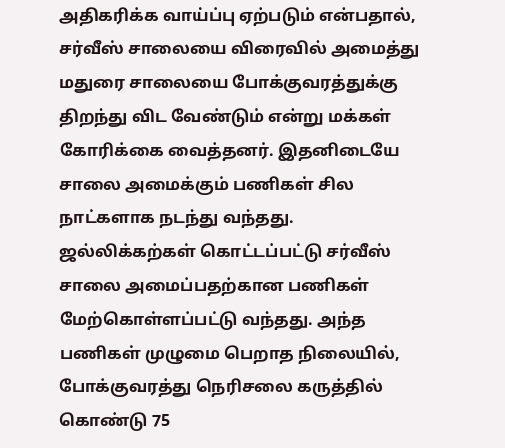அதிகரிக்க வாய்ப்பு ஏற்படும் என்பதால், சர்வீஸ் சாலையை விரைவில் அமைத்து மதுரை சாலையை போக்குவரத்துக்கு திறந்து விட வேண்டும் என்று மக்கள் கோரிக்கை வைத்தனர். இதனிடையே சாலை அமைக்கும் பணிகள் சில நாட்களாக நடந்து வந்தது. ஜல்லிக்கற்கள் கொட்டப்பட்டு சர்வீஸ் சாலை அமைப்பதற்கான பணிகள் மேற்கொள்ளப்பட்டு வந்தது. அந்த பணிகள் முழுமை பெறாத நிலையில், போக்குவரத்து நெரிசலை கருத்தில் கொண்டு 75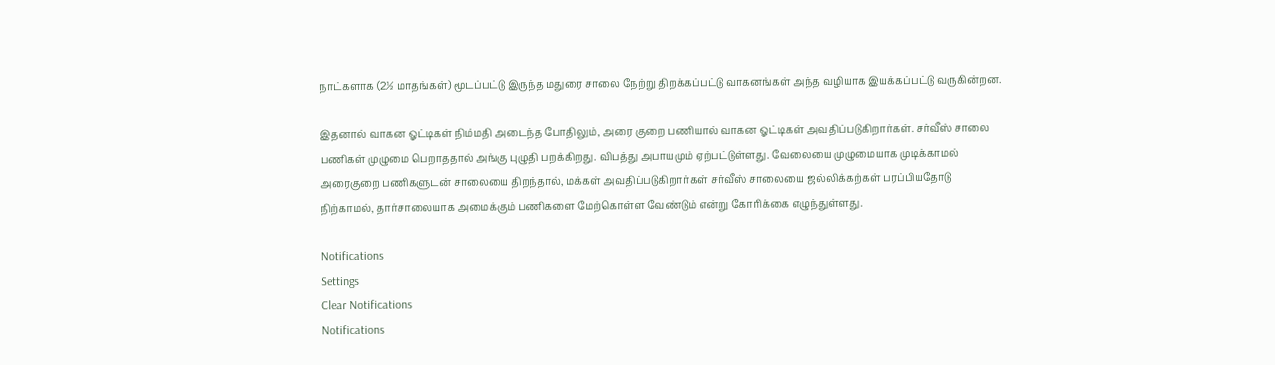நாட்களாக (2½ மாதங்கள்) மூடப்பட்டு இருந்த மதுரை சாலை நேற்று திறக்கப்பட்டு வாகனங்கள் அந்த வழியாக இயக்கப்பட்டு வருகின்றன.

இதனால் வாகன ஓட்டிகள் நிம்மதி அடைந்த போதிலும், அரை குறை பணியால் வாகன ஓட்டிகள் அவதிப்படுகிறார்கள். சர்வீஸ் சாலை பணிகள் முழுமை பெறாததால் அங்கு புழுதி பறக்கிறது. விபத்து அபாயமும் ஏற்பட்டுள்ளது. வேலையை முழுமையாக முடிக்காமல் அரைகுறை பணிகளுடன் சாலையை திறந்தால், மக்கள் அவதிப்படுகிறார்கள் சர்வீஸ் சாலையை ஜல்லிக்கற்கள் பரப்பியதோடு நிற்காமல், தார்சாலையாக அமைக்கும் பணிகளை மேற்கொள்ள வேண்டும் என்று கோரிக்கை எழுந்துள்ளது.

Notifications
Settings
Clear Notifications
Notifications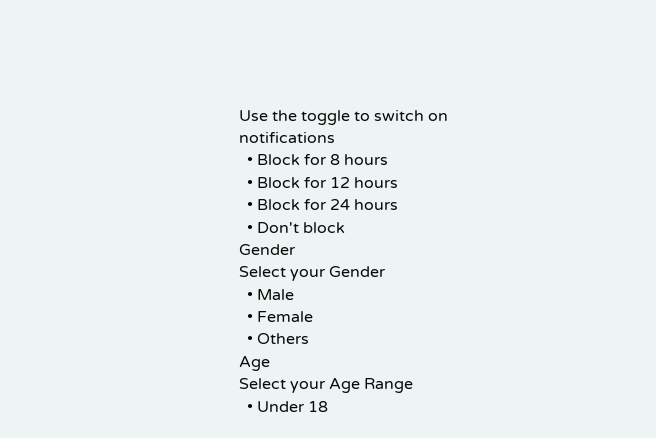Use the toggle to switch on notifications
  • Block for 8 hours
  • Block for 12 hours
  • Block for 24 hours
  • Don't block
Gender
Select your Gender
  • Male
  • Female
  • Others
Age
Select your Age Range
  • Under 18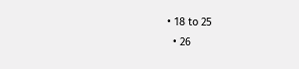• 18 to 25
  • 26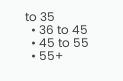to 35
  • 36 to 45
  • 45 to 55
  • 55+